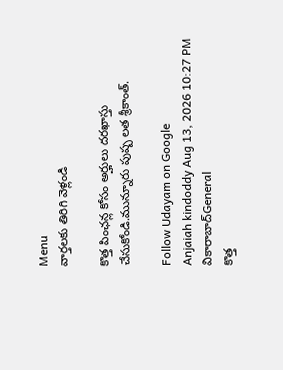Menu
వార్తలకు తిరిగి వెళ్లండి

కొత్త పింఛన్ల కోసం అర్హులు దరఖాస్తు చేసుకోండి.మున్నూరు పుష్ప లత శ్రీకాంత్.

Follow Udayam on Google
Anjaiah kindoddy Aug 13, 2026 10:27 PM వికారాబాద్General
కొత్త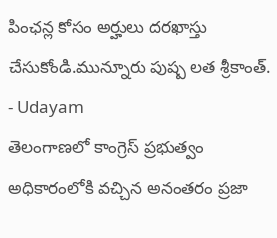పింఛన్ల కోసం అర్హులు దరఖాస్తు చేసుకోండి.మున్నూరు పుష్ప లత శ్రీకాంత్. - Udayam
తెలంగాణలో కాంగ్రెస్ ప్రభుత్వం అధికారంలోకి వచ్చిన అనంతరం ప్రజా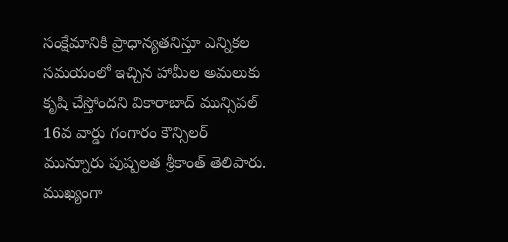సంక్షేమానికి ప్రాధాన్యతనిస్తూ ఎన్నికల సమయంలో ఇచ్చిన హామీల అమలుకు కృషి చేస్తోందని వికారాబాద్ మున్సిపల్ 16వ వార్డు గంగారం కౌన్సిలర్ మున్నూరు పుష్పలత శ్రీకాంత్ తెలిపారు. ముఖ్యంగా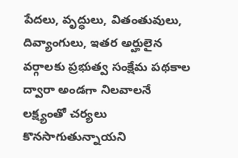పేదలు, వృద్ధులు, వితంతువులు, దివ్యాంగులు, ఇతర అర్హులైన వర్గాలకు ప్రభుత్వ సంక్షేమ పథకాల ద్వారా అండగా నిలవాలనే లక్ష్యంతో చర్యలు కొనసాగుతున్నాయని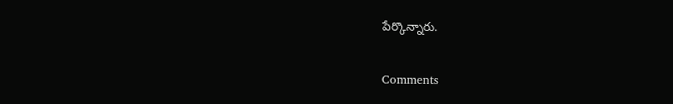పేర్కొన్నారు.

Comments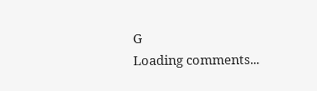G
Loading comments...